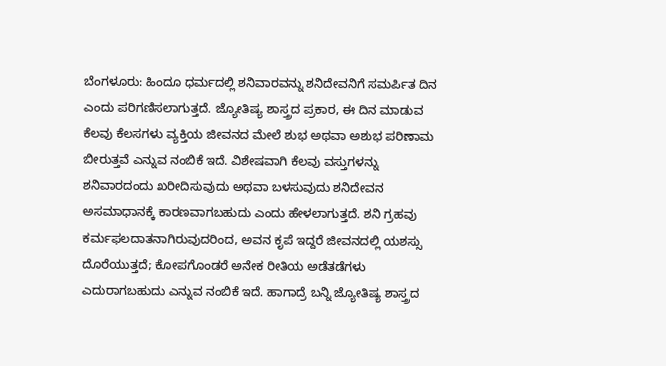ಬೆಂಗಳೂರು: ಹಿಂದೂ ಧರ್ಮದಲ್ಲಿ ಶನಿವಾರವನ್ನು ಶನಿದೇವನಿಗೆ ಸಮರ್ಪಿತ ದಿನ ಎಂದು ಪರಿಗಣಿಸಲಾಗುತ್ತದೆ. ಜ್ಯೋತಿಷ್ಯ ಶಾಸ್ತ್ರದ ಪ್ರಕಾರ, ಈ ದಿನ ಮಾಡುವ ಕೆಲವು ಕೆಲಸಗಳು ವ್ಯಕ್ತಿಯ ಜೀವನದ ಮೇಲೆ ಶುಭ ಅಥವಾ ಅಶುಭ ಪರಿಣಾಮ ಬೀರುತ್ತವೆ ಎನ್ನುವ ನಂಬಿಕೆ ಇದೆ. ವಿಶೇಷವಾಗಿ ಕೆಲವು ವಸ್ತುಗಳನ್ನು ಶನಿವಾರದಂದು ಖರೀದಿಸುವುದು ಅಥವಾ ಬಳಸುವುದು ಶನಿದೇವನ ಅಸಮಾಧಾನಕ್ಕೆ ಕಾರಣವಾಗಬಹುದು ಎಂದು ಹೇಳಲಾಗುತ್ತದೆ. ಶನಿ ಗ್ರಹವು ಕರ್ಮಫಲದಾತನಾಗಿರುವುದರಿಂದ, ಅವನ ಕೃಪೆ ಇದ್ದರೆ ಜೀವನದಲ್ಲಿ ಯಶಸ್ಸು ದೊರೆಯುತ್ತದೆ; ಕೋಪಗೊಂಡರೆ ಅನೇಕ ರೀತಿಯ ಅಡೆತಡೆಗಳು ಎದುರಾಗಬಹುದು ಎನ್ನುವ ನಂಬಿಕೆ ಇದೆ. ಹಾಗಾದ್ರೆ ಬನ್ನಿ ಜ್ಯೋತಿಷ್ಯ ಶಾಸ್ತ್ರದ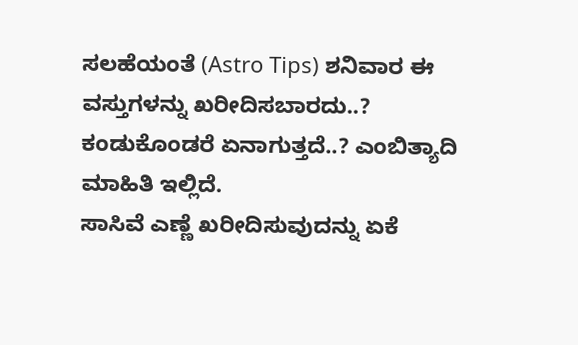ಸಲಹೆಯಂತೆ (Astro Tips) ಶನಿವಾರ ಈ ವಸ್ತುಗಳನ್ನು ಖರೀದಿಸಬಾರದು..? ಕಂಡುಕೊಂಡರೆ ಏನಾಗುತ್ತದೆ..? ಎಂಬಿತ್ಯಾದಿ ಮಾಹಿತಿ ಇಲ್ಲಿದೆ.
ಸಾಸಿವೆ ಎಣ್ಣೆ ಖರೀದಿಸುವುದನ್ನು ಏಕೆ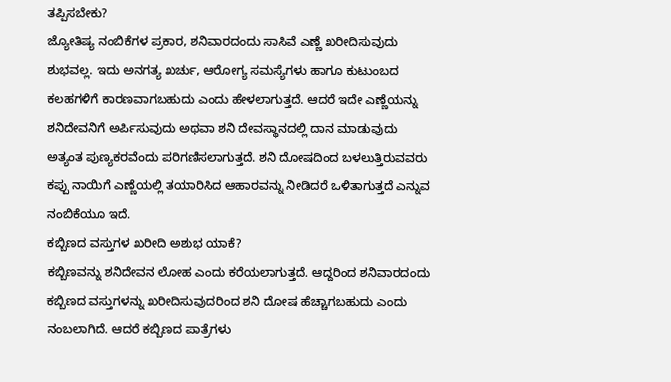ತಪ್ಪಿಸಬೇಕು?
ಜ್ಯೋತಿಷ್ಯ ನಂಬಿಕೆಗಳ ಪ್ರಕಾರ, ಶನಿವಾರದಂದು ಸಾಸಿವೆ ಎಣ್ಣೆ ಖರೀದಿಸುವುದು ಶುಭವಲ್ಲ. ಇದು ಅನಗತ್ಯ ಖರ್ಚು, ಆರೋಗ್ಯ ಸಮಸ್ಯೆಗಳು ಹಾಗೂ ಕುಟುಂಬದ ಕಲಹಗಳಿಗೆ ಕಾರಣವಾಗಬಹುದು ಎಂದು ಹೇಳಲಾಗುತ್ತದೆ. ಆದರೆ ಇದೇ ಎಣ್ಣೆಯನ್ನು ಶನಿದೇವನಿಗೆ ಅರ್ಪಿಸುವುದು ಅಥವಾ ಶನಿ ದೇವಸ್ಥಾನದಲ್ಲಿ ದಾನ ಮಾಡುವುದು ಅತ್ಯಂತ ಪುಣ್ಯಕರವೆಂದು ಪರಿಗಣಿಸಲಾಗುತ್ತದೆ. ಶನಿ ದೋಷದಿಂದ ಬಳಲುತ್ತಿರುವವರು ಕಪ್ಪು ನಾಯಿಗೆ ಎಣ್ಣೆಯಲ್ಲಿ ತಯಾರಿಸಿದ ಆಹಾರವನ್ನು ನೀಡಿದರೆ ಒಳಿತಾಗುತ್ತದೆ ಎನ್ನುವ ನಂಬಿಕೆಯೂ ಇದೆ.
ಕಬ್ಬಿಣದ ವಸ್ತುಗಳ ಖರೀದಿ ಅಶುಭ ಯಾಕೆ?
ಕಬ್ಬಿಣವನ್ನು ಶನಿದೇವನ ಲೋಹ ಎಂದು ಕರೆಯಲಾಗುತ್ತದೆ. ಆದ್ದರಿಂದ ಶನಿವಾರದಂದು ಕಬ್ಬಿಣದ ವಸ್ತುಗಳನ್ನು ಖರೀದಿಸುವುದರಿಂದ ಶನಿ ದೋಷ ಹೆಚ್ಚಾಗಬಹುದು ಎಂದು ನಂಬಲಾಗಿದೆ. ಆದರೆ ಕಬ್ಬಿಣದ ಪಾತ್ರೆಗಳು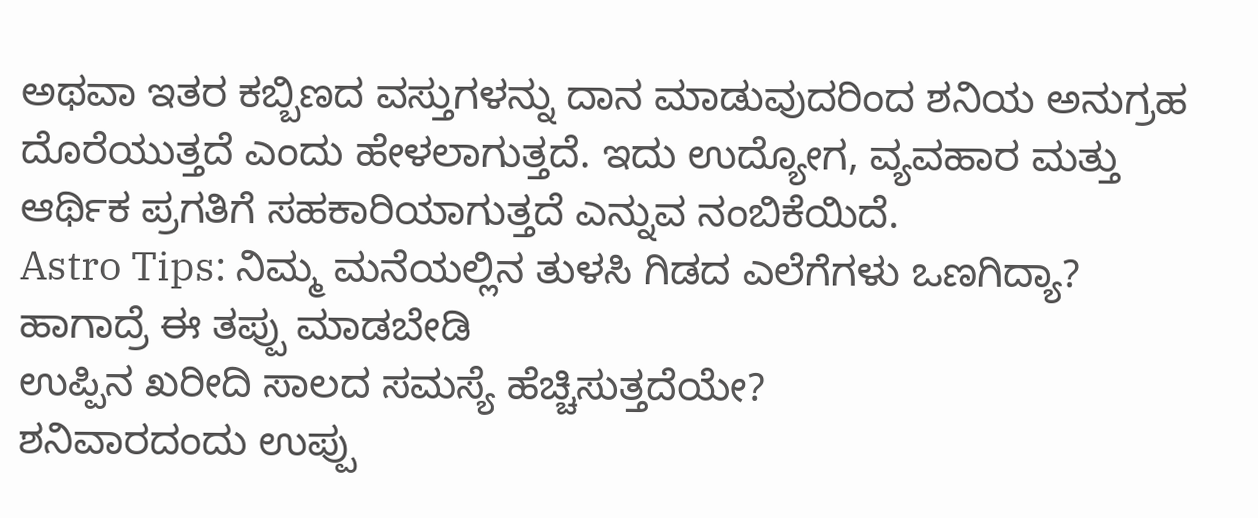ಅಥವಾ ಇತರ ಕಬ್ಬಿಣದ ವಸ್ತುಗಳನ್ನು ದಾನ ಮಾಡುವುದರಿಂದ ಶನಿಯ ಅನುಗ್ರಹ ದೊರೆಯುತ್ತದೆ ಎಂದು ಹೇಳಲಾಗುತ್ತದೆ. ಇದು ಉದ್ಯೋಗ, ವ್ಯವಹಾರ ಮತ್ತು ಆರ್ಥಿಕ ಪ್ರಗತಿಗೆ ಸಹಕಾರಿಯಾಗುತ್ತದೆ ಎನ್ನುವ ನಂಬಿಕೆಯಿದೆ.
Astro Tips: ನಿಮ್ಮ ಮನೆಯಲ್ಲಿನ ತುಳಸಿ ಗಿಡದ ಎಲೆಗೆಗಳು ಒಣಗಿದ್ಯಾ? ಹಾಗಾದ್ರೆ ಈ ತಪ್ಪು ಮಾಡಬೇಡಿ
ಉಪ್ಪಿನ ಖರೀದಿ ಸಾಲದ ಸಮಸ್ಯೆ ಹೆಚ್ಚಿಸುತ್ತದೆಯೇ?
ಶನಿವಾರದಂದು ಉಪ್ಪು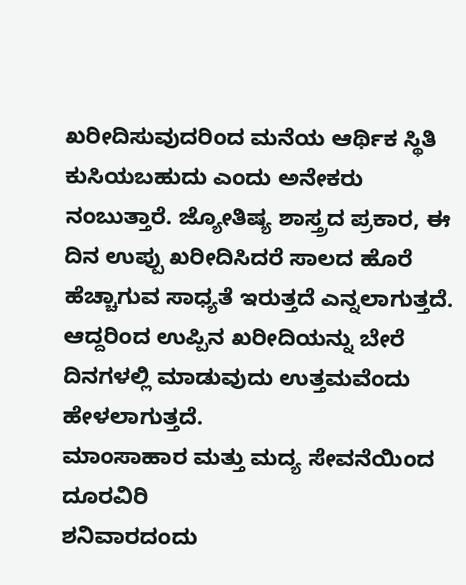ಖರೀದಿಸುವುದರಿಂದ ಮನೆಯ ಆರ್ಥಿಕ ಸ್ಥಿತಿ ಕುಸಿಯಬಹುದು ಎಂದು ಅನೇಕರು ನಂಬುತ್ತಾರೆ. ಜ್ಯೋತಿಷ್ಯ ಶಾಸ್ತ್ರದ ಪ್ರಕಾರ, ಈ ದಿನ ಉಪ್ಪು ಖರೀದಿಸಿದರೆ ಸಾಲದ ಹೊರೆ ಹೆಚ್ಚಾಗುವ ಸಾಧ್ಯತೆ ಇರುತ್ತದೆ ಎನ್ನಲಾಗುತ್ತದೆ. ಆದ್ದರಿಂದ ಉಪ್ಪಿನ ಖರೀದಿಯನ್ನು ಬೇರೆ ದಿನಗಳಲ್ಲಿ ಮಾಡುವುದು ಉತ್ತಮವೆಂದು ಹೇಳಲಾಗುತ್ತದೆ.
ಮಾಂಸಾಹಾರ ಮತ್ತು ಮದ್ಯ ಸೇವನೆಯಿಂದ ದೂರವಿರಿ
ಶನಿವಾರದಂದು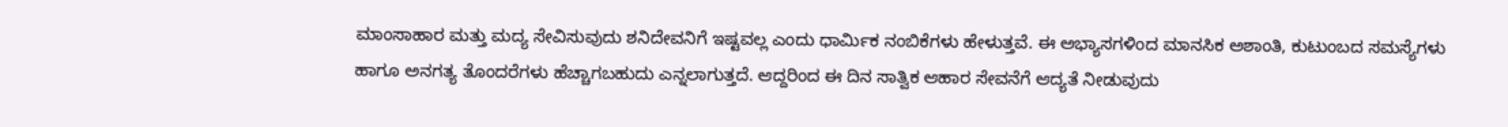ಮಾಂಸಾಹಾರ ಮತ್ತು ಮದ್ಯ ಸೇವಿಸುವುದು ಶನಿದೇವನಿಗೆ ಇಷ್ಟವಲ್ಲ ಎಂದು ಧಾರ್ಮಿಕ ನಂಬಿಕೆಗಳು ಹೇಳುತ್ತವೆ. ಈ ಅಭ್ಯಾಸಗಳಿಂದ ಮಾನಸಿಕ ಅಶಾಂತಿ, ಕುಟುಂಬದ ಸಮಸ್ಯೆಗಳು ಹಾಗೂ ಅನಗತ್ಯ ತೊಂದರೆಗಳು ಹೆಚ್ಚಾಗಬಹುದು ಎನ್ನಲಾಗುತ್ತದೆ. ಆದ್ದರಿಂದ ಈ ದಿನ ಸಾತ್ವಿಕ ಆಹಾರ ಸೇವನೆಗೆ ಆದ್ಯತೆ ನೀಡುವುದು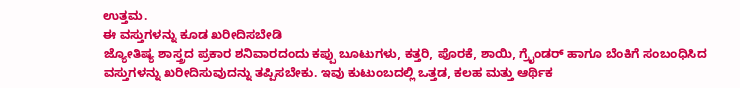ಉತ್ತಮ.
ಈ ವಸ್ತುಗಳನ್ನು ಕೂಡ ಖರೀದಿಸಬೇಡಿ
ಜ್ಯೋತಿಷ್ಯ ಶಾಸ್ತ್ರದ ಪ್ರಕಾರ ಶನಿವಾರದಂದು ಕಪ್ಪು ಬೂಟುಗಳು, ಕತ್ತರಿ, ಪೊರಕೆ, ಶಾಯಿ, ಗ್ರೈಂಡರ್ ಹಾಗೂ ಬೆಂಕಿಗೆ ಸಂಬಂಧಿಸಿದ ವಸ್ತುಗಳನ್ನು ಖರೀದಿಸುವುದನ್ನು ತಪ್ಪಿಸಬೇಕು. ಇವು ಕುಟುಂಬದಲ್ಲಿ ಒತ್ತಡ, ಕಲಹ ಮತ್ತು ಆರ್ಥಿಕ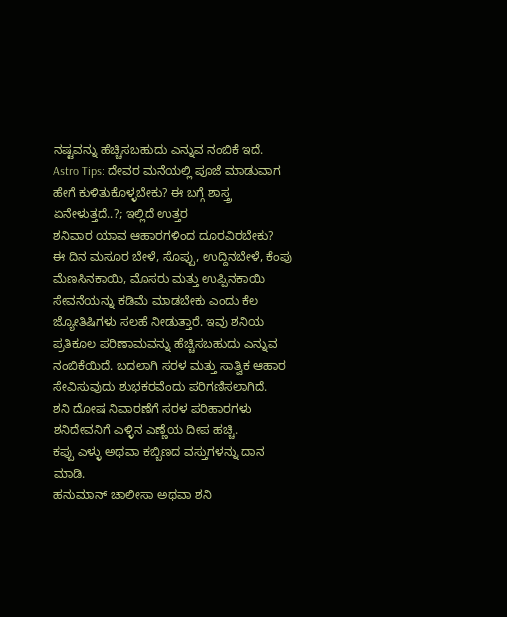ನಷ್ಟವನ್ನು ಹೆಚ್ಚಿಸಬಹುದು ಎನ್ನುವ ನಂಬಿಕೆ ಇದೆ.
Astro Tips: ದೇವರ ಮನೆಯಲ್ಲಿ ಪೂಜೆ ಮಾಡುವಾಗ ಹೇಗೆ ಕುಳಿತುಕೊಳ್ಳಬೇಕು? ಈ ಬಗ್ಗೆ ಶಾಸ್ತ್ರ ಏನೇಳುತ್ತದೆ..?; ಇಲ್ಲಿದೆ ಉತ್ತರ
ಶನಿವಾರ ಯಾವ ಆಹಾರಗಳಿಂದ ದೂರವಿರಬೇಕು?
ಈ ದಿನ ಮಸೂರ ಬೇಳೆ, ಸೊಪ್ಪು, ಉದ್ದಿನಬೇಳೆ, ಕೆಂಪು ಮೆಣಸಿನಕಾಯಿ, ಮೊಸರು ಮತ್ತು ಉಪ್ಪಿನಕಾಯಿ ಸೇವನೆಯನ್ನು ಕಡಿಮೆ ಮಾಡಬೇಕು ಎಂದು ಕೆಲ ಜ್ಯೋತಿಷಿಗಳು ಸಲಹೆ ನೀಡುತ್ತಾರೆ. ಇವು ಶನಿಯ ಪ್ರತಿಕೂಲ ಪರಿಣಾಮವನ್ನು ಹೆಚ್ಚಿಸಬಹುದು ಎನ್ನುವ ನಂಬಿಕೆಯಿದೆ. ಬದಲಾಗಿ ಸರಳ ಮತ್ತು ಸಾತ್ವಿಕ ಆಹಾರ ಸೇವಿಸುವುದು ಶುಭಕರವೆಂದು ಪರಿಗಣಿಸಲಾಗಿದೆ.
ಶನಿ ದೋಷ ನಿವಾರಣೆಗೆ ಸರಳ ಪರಿಹಾರಗಳು
ಶನಿದೇವನಿಗೆ ಎಳ್ಳಿನ ಎಣ್ಣೆಯ ದೀಪ ಹಚ್ಚಿ.
ಕಪ್ಪು ಎಳ್ಳು ಅಥವಾ ಕಬ್ಬಿಣದ ವಸ್ತುಗಳನ್ನು ದಾನ ಮಾಡಿ.
ಹನುಮಾನ್ ಚಾಲೀಸಾ ಅಥವಾ ಶನಿ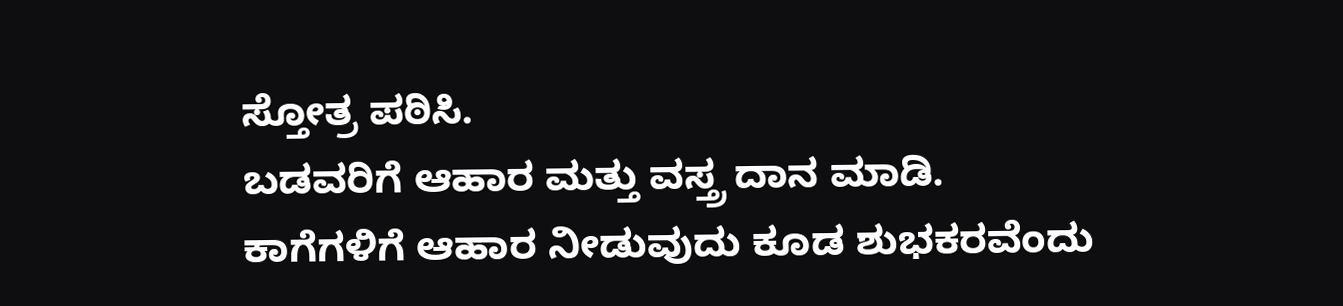ಸ್ತೋತ್ರ ಪಠಿಸಿ.
ಬಡವರಿಗೆ ಆಹಾರ ಮತ್ತು ವಸ್ತ್ರ ದಾನ ಮಾಡಿ.
ಕಾಗೆಗಳಿಗೆ ಆಹಾರ ನೀಡುವುದು ಕೂಡ ಶುಭಕರವೆಂದು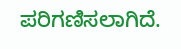ಪರಿಗಣಿಸಲಾಗಿದೆ.